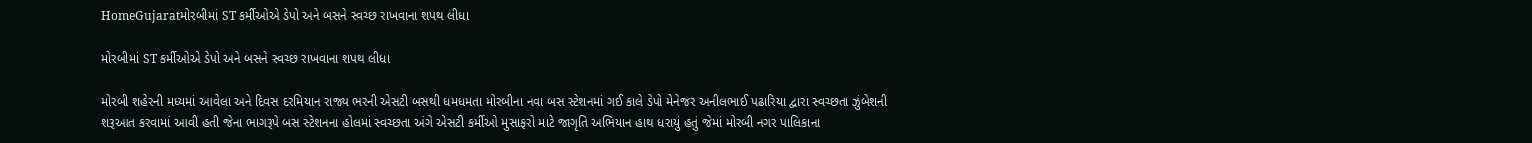HomeGujaratમોરબીમાં ST કર્મીઓએ ડેપો અને બસને સ્વચ્છ રાખવાના શપથ લીધા

મોરબીમાં ST કર્મીઓએ ડેપો અને બસને સ્વચ્છ રાખવાના શપથ લીધા

મોરબી શહેરની મધ્યમાં આવેલા અને દિવસ દરમિયાન રાજ્ય ભરની એસટી બસથી ધમધમતા મોરબીના નવા બસ સ્ટેશનમાં ગઈ કાલે ડેપો મેનેજર અનીલભાઈ પઢારિયા દ્વારા સ્વચ્છતા ઝુંબેશની શરૂઆત કરવામાં આવી હતી જેના ભાગરૂપે બસ સ્ટેશનના હોલમાં સ્વચ્છતા અંગે એસટી કર્મીઓ મુસાફરો માટે જાગૃતિ અભિયાન હાથ ધરાયું હતું જેમાં મોરબી નગર પાલિકાના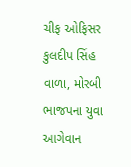ચીફ ઓફિસર કુલદીપ સિંહ વાળા, મોરબી ભાજપના યુવા આગેવાન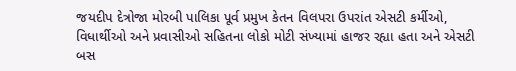જયદીપ દેત્રોજા મોરબી પાલિકા પૂર્વ પ્રમુખ કેતન વિલપરા ઉપરાંત એસટી કર્મીઓ, વિધાર્થીઓ અને પ્રવાસીઓ સહિતના લોકો મોટી સંખ્યામાં હાજર રહ્યા હતા અને એસટી બસ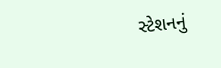સ્ટેશનનું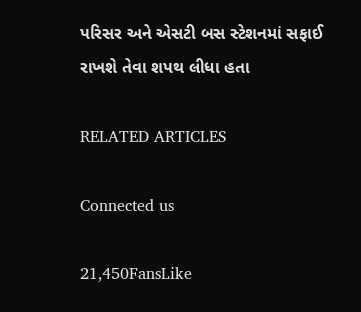પરિસર અને એસટી બસ સ્ટેશનમાં સફાઈ રાખશે તેવા શપથ લીધા હતા

RELATED ARTICLES

Connected us

21,450FansLike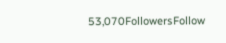53,070FollowersFollow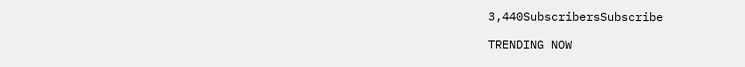3,440SubscribersSubscribe

TRENDING NOW